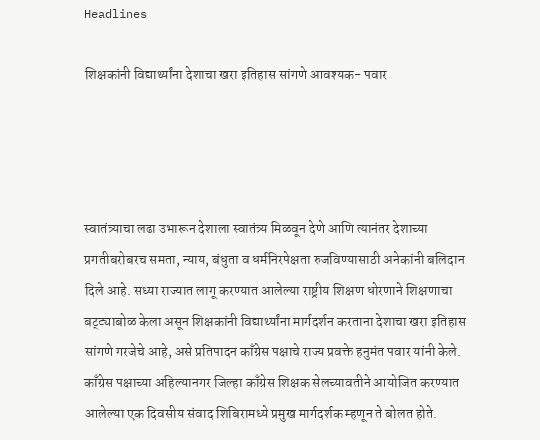Headlines

शिक्षकांनी विद्यार्थ्यांना देशाचा खरा इतिहास सांगणे आवश्यक- पवार




स्वातंत्र्याचा लढा उभारून देशाला स्वातंत्र्य मिळवून देणे आणि त्यानंतर देशाच्या प्रगतीबरोबरच समता, न्याय, बंधुता व धर्मनिरपेक्षता रुजविण्यासाठी अनेकांनी बलिदान दिले आहे. सध्या राज्यात लागू करण्यात आलेल्या राष्ट्रीय शिक्षण धोरणाने शिक्षणाचा बट्ट्याबोळ केला असून शिक्षकांनी विद्यार्थ्यांना मार्गदर्शन करताना देशाचा खरा इतिहास सांगणे गरजेचे आहे, असे प्रतिपादन काँग्रेस पक्षाचे राज्य प्रवक्ते हनुमंत पवार यांनी केले. काँग्रेस पक्षाच्या अहिल्यानगर जिल्हा काँग्रेस शिक्षक सेलच्यावतीने आयोजित करण्यात आलेल्या एक दिवसीय संवाद शिबिरामध्ये प्रमुख मार्गदर्शक म्हणून ते बोलत होते.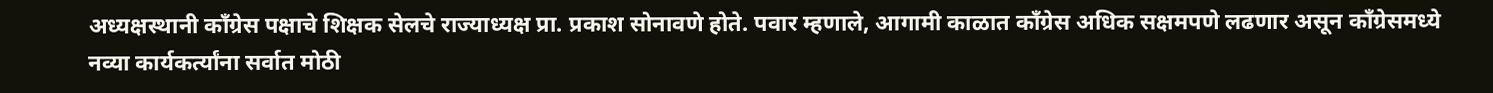अध्यक्षस्थानी काँग्रेस पक्षाचे शिक्षक सेलचे राज्याध्यक्ष प्रा. प्रकाश सोनावणे होते. पवार म्हणाले, आगामी काळात काँग्रेस अधिक सक्षमपणे लढणार असून काँग्रेसमध्ये नव्या कार्यकर्त्यांना सर्वात मोठी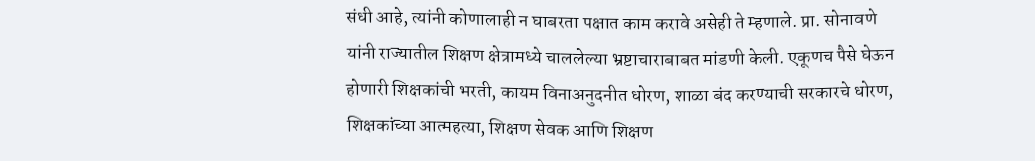संधी आहे, त्यांनी कोणालाही न घाबरता पक्षात काम करावे असेही ते म्हणाले. प्रा. सोनावणे यांनी राज्यातील शिक्षण क्षेत्रामध्ये चाललेल्या भ्रष्टाचाराबाबत मांडणी केली. एकूणच पैसे घेऊन होणारी शिक्षकांची भरती, कायम विनाअनुदनीत धोरण, शाळा बंद करण्याची सरकारचे धोरण, शिक्षकांच्या आत्महत्या, शिक्षण सेवक आणि शिक्षण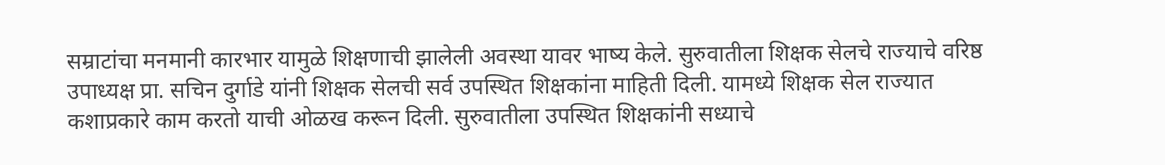सम्राटांचा मनमानी कारभार यामुळे शिक्षणाची झालेली अवस्था यावर भाष्य केले. सुरुवातीला शिक्षक सेलचे राज्याचे वरिष्ठ उपाध्यक्ष प्रा. सचिन दुर्गाडे यांनी शिक्षक सेलची सर्व उपस्थित शिक्षकांना माहिती दिली. यामध्ये शिक्षक सेल राज्यात कशाप्रकारे काम करतो याची ओळख करून दिली. सुरुवातीला उपस्थित शिक्षकांनी सध्याचे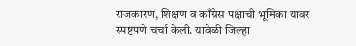राजकारण, शिक्षण व काँग्रेस पक्षाची भूमिका यावर स्पष्टपणे चर्चा केली. यावेळी जिल्हा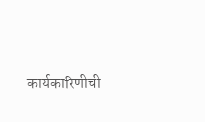कार्यकारिणीची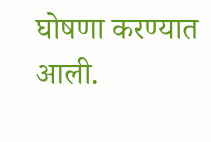घोषणा करण्यात आली.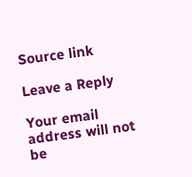Source link

Leave a Reply

Your email address will not be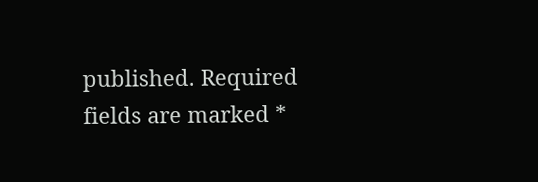published. Required fields are marked *